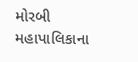મોરબી મહાપાલિકાના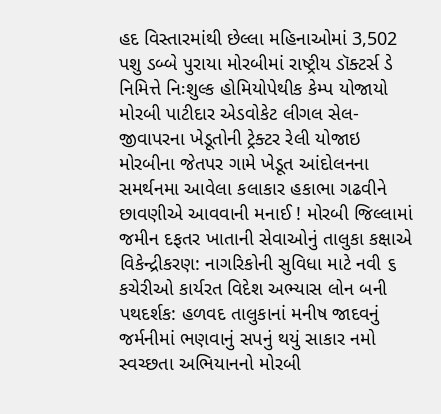હદ વિસ્તારમાંથી છેલ્લા મહિનાઓમાં 3,502 પશુ ડબ્બે પુરાયા મોરબીમાં રાષ્ટ્રીય ડૉક્ટર્સ ડે નિમિત્તે નિઃશુલ્ક હોમિયોપેથીક કેમ્પ યોજાયો મોરબી પાટીદાર એડવોકેટ લીગલ સેલ-જીવાપરના ખેડૂતોની ટ્રેક્ટર રેલી યોજાઇ મોરબીના જેતપર ગામે ખેડૂત આંદોલનના સમર્થનમા આવેલા કલાકાર હકાભા ગઢવીને છાવણીએ આવવાની મનાઈ ! મોરબી જિલ્લામાં જમીન દફતર ખાતાની સેવાઓનું તાલુકા કક્ષાએ વિકેન્દ્રીકરણ: નાગરિકોની સુવિધા માટે નવી ૬ કચેરીઓ કાર્યરત વિદેશ અભ્યાસ લોન બની પથદર્શક: હળવદ તાલુકાનાં મનીષ જાદવનું જર્મનીમાં ભણવાનું સપનું થયું સાકાર નમો સ્વચ્છતા અભિયાનનો મોરબી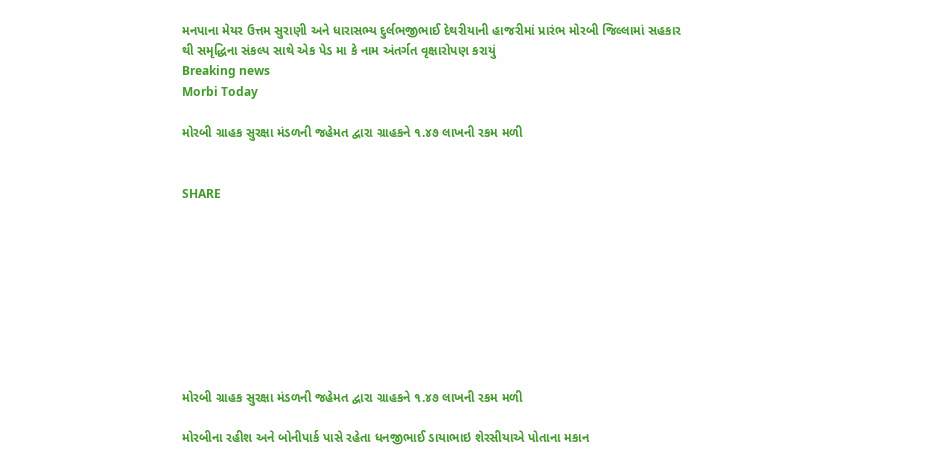મનપાના મેયર ઉત્તમ સુરાણી અને ધારાસભ્ય દુર્લભજીભાઈ દેથરીયાની હાજરીમાં પ્રારંભ મોરબી જિલ્લામાં સહકાર થી સમૃદ્ધિના સંકલ્પ સાથે એક પેડ મા કે નામ અંતર્ગત વૃક્ષારોપણ કરાયું
Breaking news
Morbi Today

મોરબી ગ્રાહક સુરક્ષા મંડળની જહેમત દ્વારા ગ્રાહકને ૧.૪૭ લાખની રકમ મળી


SHARE









મોરબી ગ્રાહક સુરક્ષા મંડળની જહેમત દ્વારા ગ્રાહકને ૧.૪૭ લાખની રકમ મળી

મોરબીના રહીશ અને બોનીપાર્ક પાસે રહેતા ધનજીભાઈ ડાયાભાઇ શેરસીયાએ પોતાના મકાન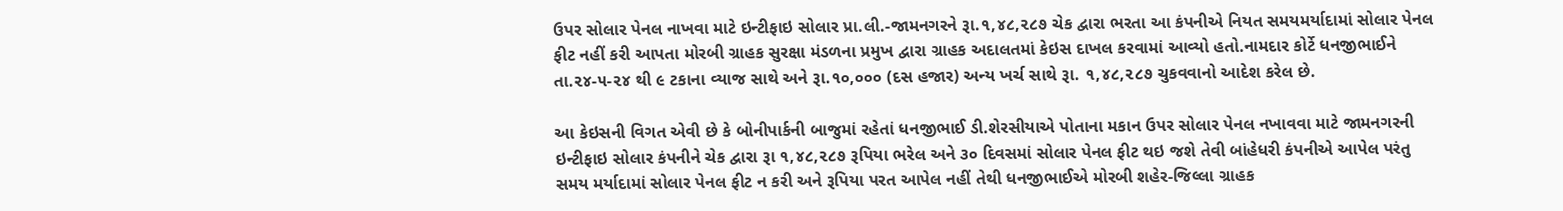ઉપર સોલાર પેનલ નાખવા માટે ઇન્ટીફાઇ સોલાર પ્રા.લી.-જામનગરને રૂા.૧,૪૮,૨૮૭ ચેક દ્વારા ભરતા આ કંપનીએ નિયત સમયમર્યાદામાં સોલાર પેનલ ફીટ નહીં કરી આપતા મોરબી ગ્રાહક સુરક્ષા મંડળના પ્રમુખ દ્વારા ગ્રાહક અદાલતમાં કેઇસ દાખલ કરવામાં આવ્યો હતો.નામદાર કોર્ટે ધનજીભાઈને તા.૨૪-૫-૨૪ થી ૯ ટકાના વ્યાજ સાથે અને રૂા.૧૦,૦૦૦ (દસ હજાર) અન્ય ખર્ચ સાથે રૂા. ૧,૪૮,૨૮૭ ચુકવવાનો આદેશ કરેલ છે.

આ કેઇસની વિગત એવી છે કે બોનીપાર્કની બાજુમાં રહેતાં ધનજીભાઈ ડી.શેરસીયાએ પોતાના મકાન ઉપર સોલાર પેનલ નખાવવા માટે જામનગરની ઇન્ટીફાઇ સોલાર કંપનીને ચેક દ્વારા રૂા ૧,૪૮,૨૮૭ રૂપિયા ભરેલ અને ૩૦ દિવસમાં સોલાર પેનલ ફીટ થઇ જશે તેવી બાંહેધરી કંપનીએ આપેલ પરંતુ સમય મર્યાદામાં સોલાર પેનલ ફીટ ન કરી અને રૂપિયા પરત આપેલ નહીં તેથી ધનજીભાઈએ મોરબી શહેર-જિલ્લા ગ્રાહક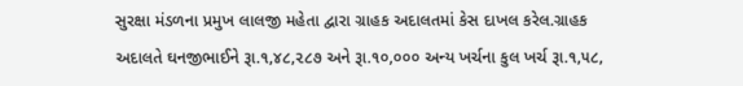સુરક્ષા મંડળના પ્રમુખ લાલજી મહેતા દ્વારા ગ્રાહક અદાલતમાં કેસ દાખલ કરેલ.ગ્રાહક અદાલતે ઘનજીભાઈને રૂા.૧,૪૮,૨૮૭ અને રૂા.૧૦,૦૦૦ અન્ય ખર્ચના કુલ ખર્ચ રૂા.૧,૫૮,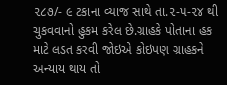૨૮૭/- ૯ ટકાના વ્યાજ સાથે તા.૨-૫-૨૪ થી ચુકવવાનો હુકમ કરેલ છે.ગ્રાહકે પોતાના હક માટે લડત કરવી જોઇએ કોઇપણ ગ્રાહકને અન્યાય થાય તો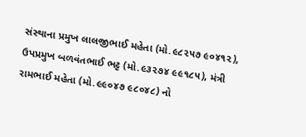સંસ્થાના પ્રમુખ લાલજીભાઈ મહેતા (મો.૯૮૨૫૭ ૯૦૪૧૨), ઉપપ્રમુખ બળવંતભાઈ ભટ્ટ (મો.૯૩૨૭૪ ૯૯૧૮૫), મંત્રી રામભાઈ મહેતા (મો.૯૯૦૪૭ ૯૮૦૪૮) નો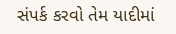સંપર્ક કરવો તેમ યાદીમાં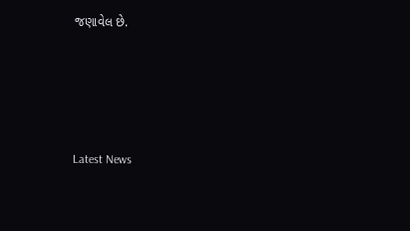જણાવેલ છે.






Latest News